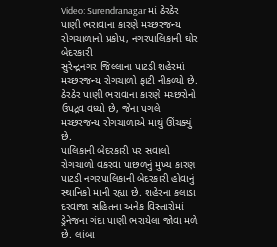Video: Surendranagar માં ઠેરઠેર પાણી ભરાવાના કારણે મચ્છરજન્ય રોગચાળાનો પ્રકોપ, નગરપાલિકાની ઘોર બેદરકારી
સુરેન્દ્રનગર જિલ્લાના પાટડી શહેરમાં મચ્છરજન્ય રોગચાળો ફાટી નીકળ્યો છે. ઠેરઠેર પાણી ભરાવાના કારણે મચ્છરોનો ઉપદ્રવ વધ્યો છે, જેના પગલે મચ્છરજન્ય રોગચાળાએ માથું ઊંચક્યું છે.
પાલિકાની બેદરકારી પર સવાલો
રોગચાળો વકરવા પાછળનું મુખ્ય કારણ પાટડી નગરપાલિકાની બેદરકારી હોવાનું સ્થાનિકો માની રહ્યા છે. શહેરના કલાડા દરવાજા સહિતના અનેક વિસ્તારોમાં ડ્રેનેજના ગંદા પાણી ભરાયેલા જોવા મળે છે. લાંબા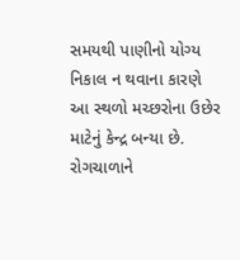સમયથી પાણીનો યોગ્ય નિકાલ ન થવાના કારણે આ સ્થળો મચ્છરોના ઉછેર માટેનું કેન્દ્ર બન્યા છે. રોગચાળાને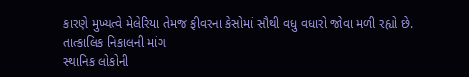કારણે મુખ્યત્વે મેલેરિયા તેમજ ફીવરના કેસોમાં સૌથી વધુ વધારો જોવા મળી રહ્યો છે.
તાત્કાલિક નિકાલની માંગ
સ્થાનિક લોકોની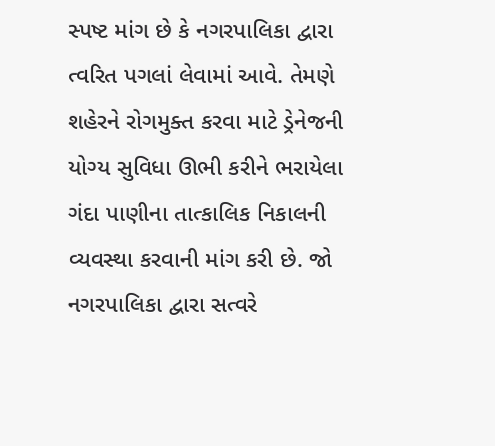સ્પષ્ટ માંગ છે કે નગરપાલિકા દ્વારા ત્વરિત પગલાં લેવામાં આવે. તેમણે શહેરને રોગમુક્ત કરવા માટે ડ્રેનેજની યોગ્ય સુવિધા ઊભી કરીને ભરાયેલા ગંદા પાણીના તાત્કાલિક નિકાલની વ્યવસ્થા કરવાની માંગ કરી છે. જો નગરપાલિકા દ્વારા સત્વરે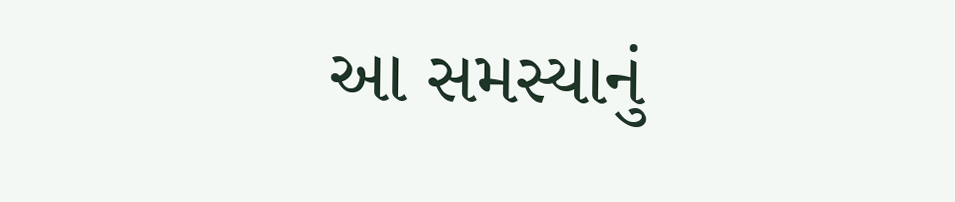આ સમસ્યાનું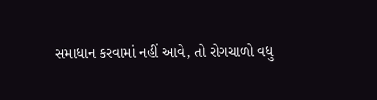સમાધાન કરવામાં નહીં આવે, તો રોગચાળો વધુ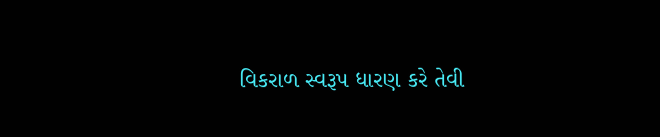વિકરાળ સ્વરૂપ ધારણ કરે તેવી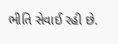ભીતિ સેવાઈ રહી છે.